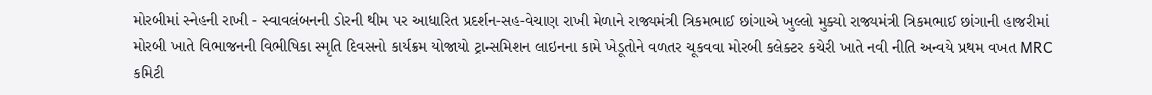મોરબીમાં સ્નેહની રાખી - સ્વાવલંબનની ડોરની થીમ પર આધારિત પ્રદર્શન-સહ-વેચાણ રાખી મેળાને રાજ્યમંત્રી ત્રિકમભાઈ છાંગાએ ખુલ્લો મુક્યો રાજ્યમંત્રી ત્રિકમભાઈ છાંગાની હાજરીમાં મોરબી ખાતે વિભાજનની વિભીષિકા સ્મૃતિ દિવસનો કાર્યક્રમ યોજાયો ટ્રાન્સમિશન લાઇનના કામે ખેડૂતોને વળતર ચૂકવવા મોરબી કલેક્ટર કચેરી ખાતે નવી નીતિ અન્વયે પ્રથમ વખત MRC કમિટી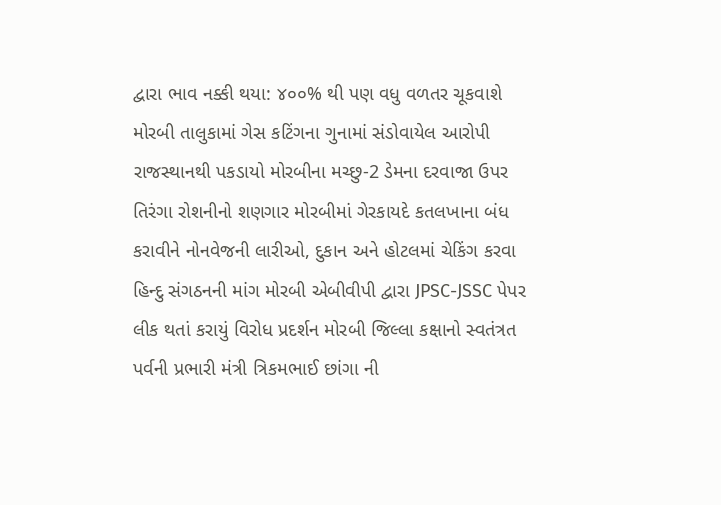દ્વારા ભાવ નક્કી થયા: ૪૦૦% થી પણ વધુ વળતર ચૂકવાશે મોરબી તાલુકામાં ગેસ કટિંગના ગુનામાં સંડોવાયેલ આરોપી રાજસ્થાનથી પકડાયો મોરબીના મચ્છુ-2 ડેમના દરવાજા ઉપર તિરંગા રોશનીનો શણગાર મોરબીમાં ગેરકાયદે કતલખાના બંધ કરાવીને નોનવેજની લારીઓ, દુકાન અને હોટલમાં ચેકિંગ કરવા હિન્દુ સંગઠનની માંગ મોરબી એબીવીપી દ્વારા JPSC-JSSC પેપર લીક થતાં કરાયું વિરોધ પ્રદર્શન મોરબી જિલ્લા કક્ષાનો સ્વતંત્રત પર્વની પ્રભારી મંત્રી ત્રિકમભાઈ છાંગા ની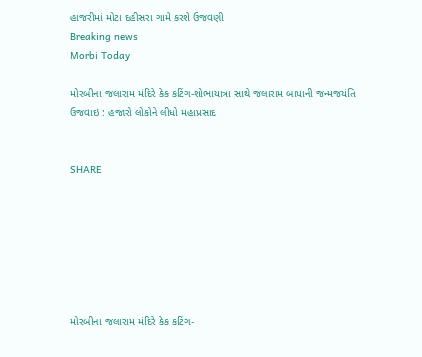હાજરીમાં મોટા દહીસરા ગામે કરશે ઉજવણી
Breaking news
Morbi Today

મોરબીના જલારામ મંદિરે કેક કટિંગ-શોભાયાત્રા સાથે જલારામ બાપાની જન્મજયંતિ ઉજવાઇ : હજારો લોકોને લીધો મહાપ્રસાદ


SHARE







મોરબીના જલારામ મંદિરે કેક કટિંગ-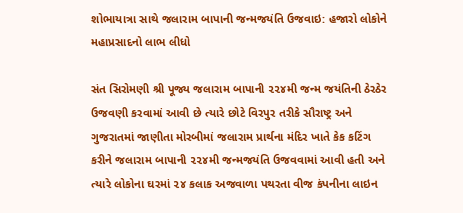શોભાયાત્રા સાથે જલારામ બાપાની જન્મજયંતિ ઉજવાઇ: હજારો લોકોને મહાપ્રસાદનો લાભ લીધો

સંત સિરોમણી શ્રી પૂજ્ય જલારામ બાપાની ૨૨૪મી જન્મ જયંતિની ઠેરઠેર ઉજવણી કરવામાં આવી છે ત્યારે છોટે વિરપુર તરીકે સૌરાષ્ટ્ર અને ગુજરાતમાં જાણીતા મોરબીમાં જલારામ પ્રાર્થના મંદિર ખાતે કેક કટિંગ કરીને જલારામ બાપાની ૨૨૪મી જન્મજયંતિ ઉજવવામાં આવી હતી અને ત્યારે લોકોના ઘરમાં ૨૪ કલાક અજવાળા પથરતા વીજ કંપનીના લાઇન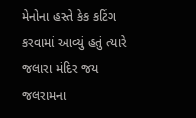મેનોના હસ્તે કેક કટિંગ કરવામાં આવ્યું હતું ત્યારે જલારા મંદિર જય જલરામના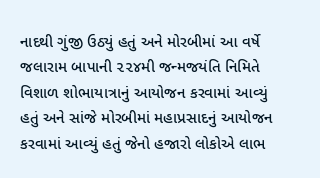નાદથી ગુંજી ઉઠ્યું હતું અને મોરબીમાં આ વર્ષે  જલારામ બાપાની ૨૨૪મી જન્મજયંતિ નિમિતે વિશાળ શોભાયાત્રાનું આયોજન કરવામાં આવ્યું હતું અને સાંજે મોરબીમાં મહાપ્રસાદનું આયોજન કરવામાં આવ્યું હતું જેનો હજારો લોકોએ લાભ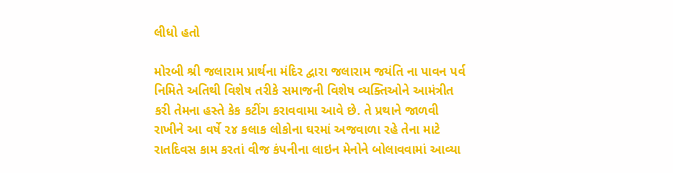લીધો હતો

મોરબી શ્રી જલારામ પ્રાર્થના મંદિર દ્વારા જલારામ જયંતિ ના પાવન પર્વ નિમિતે અતિથી વિશેષ તરીકે સમાજની વિશેષ વ્યક્તિઓને આમંત્રીત કરી તેમના હસ્તે કેક કટીંગ કરાવવામા આવે છે. તે પ્રથાને જાળવી રાખીને આ વર્ષે ૨૪ કલાક લોકોના ઘરમાં અજવાળા રહે તેના માટે રાતદિવસ કામ કરતાં વીજ કંપનીના લાઇન મેનોને બોલાવવામાં આવ્યા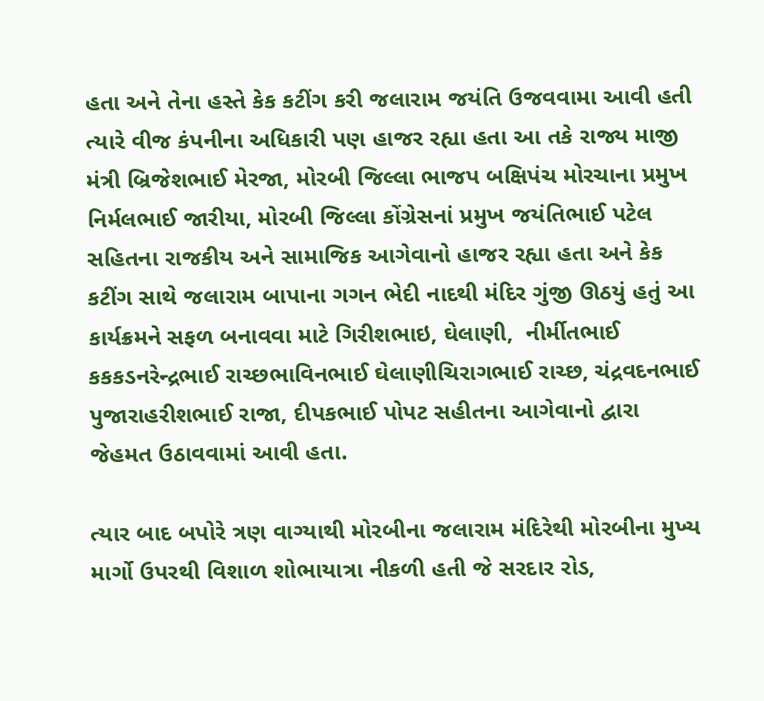હતા અને તેના હસ્તે કેક કટીંગ કરી જલારામ જયંતિ ઉજવવામા આવી હતી ત્યારે વીજ કંપનીના અધિકારી પણ હાજર રહ્યા હતા આ તકે રાજ્ય માજી મંત્રી બ્રિજેશભાઈ મેરજા, મોરબી જિલ્લા ભાજપ બક્ષિપંચ મોરચાના પ્રમુખ નિર્મલભાઈ જારીયા, મોરબી જિલ્લા કોંગ્રેસનાં પ્રમુખ જયંતિભાઈ પટેલ સહિતના રાજકીય અને સામાજિક આગેવાનો હાજર રહ્યા હતા અને કેક કટીંગ સાથે જલારામ બાપાના ગગન ભેદી નાદથી મંદિર ગુંજી ઊઠયું હતું આ કાર્યક્રમને સફળ બનાવવા માટે ગિરીશભાઇ, ઘેલાણી,  નીર્મીતભાઈ કકકડનરેન્દ્રભાઈ રાચ્છભાવિનભાઈ ઘેલાણીચિરાગભાઈ રાચ્છ, ચંદ્રવદનભાઈ પુજારાહરીશભાઈ રાજા, દીપકભાઈ પોપટ સહીતના આગેવાનો દ્વારા જેહમત ઉઠાવવામાં આવી હતા.

ત્યાર બાદ બપોરે ત્રણ વાગ્યાથી મોરબીના જલારામ મંદિરેથી મોરબીના મુખ્ય માર્ગો ઉપરથી વિશાળ શોભાયાત્રા નીકળી હતી જે સરદાર રોડ,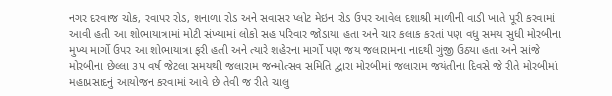નગર દરવાજ ચોક, રવાપર રોડ, શનાળા રોડ અને સવાસર પ્લોટ મેઇન રોડ ઉપર આવેલ દશાશ્રી માળીની વાડી ખાતે પૂરી કરવામાં આવી હતી આ શોભાયાત્રામાં મોટી સંખ્યામાં લોકો સહ પરિવાર જોડાયા હતા અને ચાર કલાક કરતાં પણ વધુ સમય સુધી મોરબીના મુખ્ય માર્ગો ઉપર આ શોભાયાત્રા ફરી હતી અને ત્યારે શહેરના માર્ગો પણ જય જલારામના નાદથી ગુંજી ઉઠ્યા હતા અને સાંજે મોરબીના છેલ્લા ૩૫ વર્ષ જેટલા સમયથી જલારામ જન્મોત્સવ સમિતિ દ્વારા મોરબીમાં જલારામ જયંતીના દિવસે જે રીતે મોરબીમાં મહાપ્રસાદનું આયોજન કરવામાં આવે છે તેવી જ રીતે ચાલુ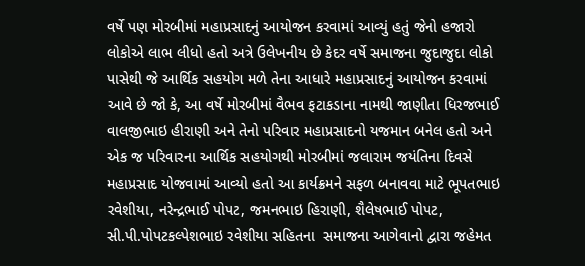વર્ષે પણ મોરબીમાં મહાપ્રસાદનું આયોજન કરવામાં આવ્યું હતું જેનો હજારો લોકોએ લાભ લીધો હતો અત્રે ઉલેખનીય છે કેદર વર્ષે સમાજના જુદાજુદા લોકો પાસેથી જે આર્થિક સહયોગ મળે તેના આધારે મહાપ્રસાદનું આયોજન કરવામાં આવે છે જો કે, આ વર્ષે મોરબીમાં વૈભવ ફટાકડાના નામથી જાણીતા ધિરજભાઈ વાલજીભાઇ હીરાણી અને તેનો પરિવાર મહાપ્રસાદનો યજમાન બનેલ હતો અને એક જ પરિવારના આર્થિક સહયોગથી મોરબીમાં જલારામ જયંતિના દિવસે મહાપ્રસાદ યોજવામાં આવ્યો હતો આ કાર્યક્રમને સફળ બનાવવા માટે ભૂપતભાઇ રવેશીયા, નરેન્દ્રભાઈ પોપટ, જમનભાઇ હિરાણી, શૈલેષભાઈ પોપટ, સી.પી.પોપટકલ્પેશભાઇ રવેશીયા સહિતના  સમાજના આગેવાનો દ્વારા જહેમત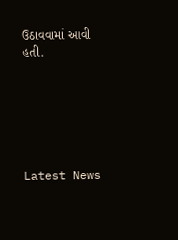ઉઠાવવામાં આવી હતી.






Latest News